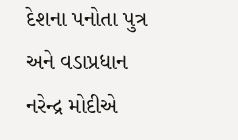દેશના પનોતા પુત્ર અને વડાપ્રધાન નરેન્દ્ર મોદીએ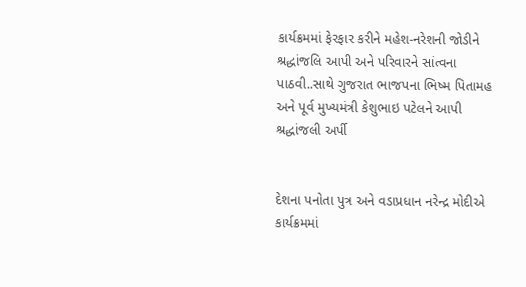કાર્યક્રમમાં ફેરફાર કરીને મહેશ-નરેશની જોડીને શ્રદ્ધાંજલિ આપી અને પરિવારને સાંત્વના પાઠવી..સાથે ગુજરાત ભાજપના ભિષ્મ પિતામહ અને પૂર્વ મુખ્યમંત્રી કેશુભાઇ પટેલને આપી શ્રદ્ધાંજલી અર્પી


દેશના પનોતા પુત્ર અને વડાપ્રધાન નરેન્દ્ર મોદીએ કાર્યક્રમમાં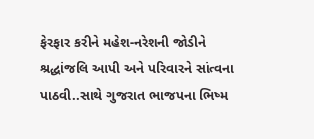ફેરફાર કરીને મહેશ-નરેશની જોડીને શ્રદ્ધાંજલિ આપી અને પરિવારને સાંત્વના પાઠવી..સાથે ગુજરાત ભાજપના ભિષ્મ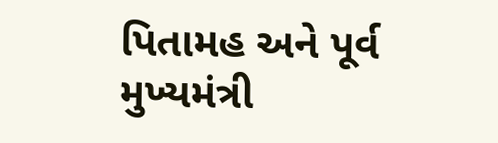પિતામહ અને પૂર્વ મુખ્યમંત્રી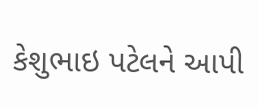કેશુભાઇ પટેલને આપી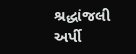શ્રદ્ધાંજલી અર્પી